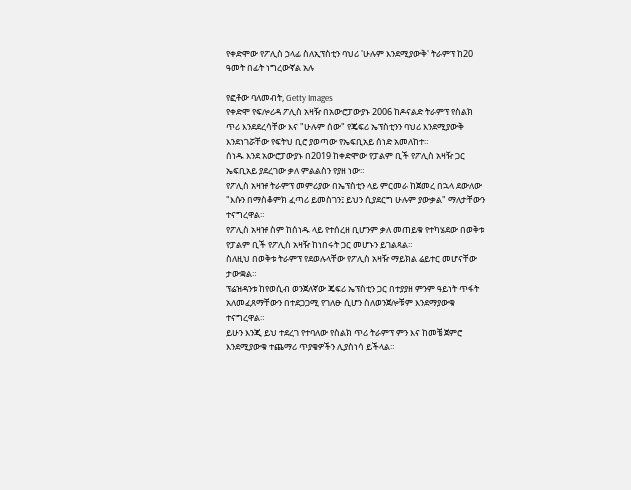የቀድሞው የፖሊስ ኃላፊ ስለኢፕስቲን ባህሪ 'ሁሉም እንደሚያውቅ' ትራምፕ ከ20 ዓመት በፊት ነግረውኛል አሉ

የፎቶው ባለመብት, Getty Images
የቀድሞ የፍሎሪዳ ፖሊስ አዛዥ በአውሮፓውያኑ 2006 ከዶናልድ ትራምፕ የስልክ ጥሪ እንደደረሳቸው እና "ሁሉም ሰው" የጄፍሪ ኤፕስቲንን ባህሪ እንደሚያውቅ እንደነገሯቸው የፍትህ ቢሮ ያወጣው የኤፍቢአይ ሰነድ አመለከተ።
ሰነዱ እንደ አውሮፓውያኑ በ2019 ከቀድሞው የፓልም ቢች የፖሊስ አዛዥ ጋር ኤፍቢአይ ያደረገው ቃለ ምልልስን የያዘ ነው።
የፖሊስ አዛዡ ትራምፕ መምሪያው በኤፕስቲን ላይ ምርመራ ከጀመረ በኋላ ደውለው "እሱን በማስቆምክ ፈጣሪ ይመስገን፤ ይህን ሲያደርግ ሁሉም ያውቃል" ማለታቸውን ተናግረዋል።
የፖሊስ አዛዡ ስም ከሰነዱ ላይ የተሰረዘ ቢሆንም ቃለ መጠይቁ የተካሄደው በወቅቱ የፓልም ቢች የፖሊስ አዛዥ ከነበሩት ጋር መሆኑን ይገልጻል።
ስለዚህ በወቅቱ ትራምፕ የደወሉላቸው የፖሊስ አዛዥ ማይክል ሬይተር መሆናቸው ታውቋል።
ፕሬዝዳንቱ ከየወሲብ ወንጀለኛው ጄፍሪ ኤፕስቲን ጋር በተያያዘ ምንም ዓይነት ጥፋት አለመፈጸማቸውን በተደጋጋሚ የገለፁ ሲሆን ስለወንጀሎቹም እንደማያውቁ ተናግረዋል።
ይሁን እንጂ ይህ ተደረገ የተባለው የስልክ ጥሪ ትራምፕ ምን እና ከመቼ ጀምሮ እንደሚያውቁ ተጨማሪ ጥያቄዎችን ሊያስነሳ ይችላል።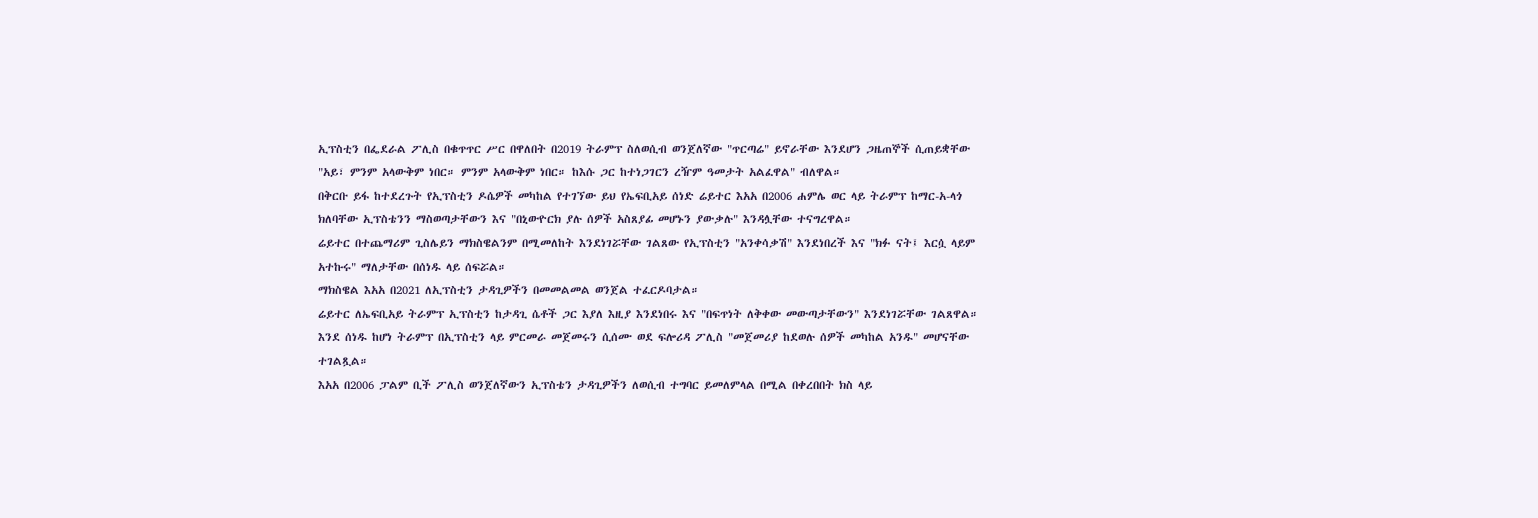ኢፕስቲን በፌደራል ፖሊስ በቁጥጥር ሥር በዋለበት በ2019 ትራምፕ ስለወሲብ ወንጀለኛው "ጥርጣሬ" ይኖራቸው እንደሆን ጋዜጠኞች ሲጠይቋቸው "አይ፣ ምንም አላውቅም ነበር። ምንም አላውቅም ነበር። ከእሱ ጋር ከተነጋገርን ረዥም ዓመታት አልፈዋል" ብለዋል።
በቅርቡ ይፋ ከተደረጉት የኢፕስቲን ዶሴዎች መካከል የተገኘው ይህ የኤፍቢአይ ሰነድ ሬይተር እአአ በ2006 ሐምሌ ወር ላይ ትራምፕ ከማር-አ-ላጎ ክለባቸው ኢፕስቴንን ማስወጣታቸውን እና "በኒውዮርክ ያሉ ሰዎች አስጸያፊ መሆኑን ያውቃሉ" እንዳሏቸው ተናግረዋል።
ሬይተር በተጨማሪም ጊስሌይን ማክስዌልንም በሚመለከት እንደነገሯቸው ገልጸው የኢፕስቲን "አንቀሳቃሽ" እንደነበረች እና "ክፉ ናት፤ እርሷ ላይም አተኩሩ" ማለታቸው በሰነዱ ላይ ሰፍሯል።
ማክስዌል እአአ በ2021 ለኢፕስቲን ታዳጊዎችን በመመልመል ወንጀል ተፈርዶባታል።
ሬይተር ለኤፍቢአይ ትራምፕ ኢፕስቲን ከታዳጊ ሴቶች ጋር እያለ እዚያ እንደነበሩ እና "በፍጥነት ለቅቀው መውጣታቸውን" እንደነገሯቸው ገልጸዋል።
እንደ ሰነዱ ከሆነ ትራምፕ በኢፕስቲን ላይ ምርመራ መጀመሩን ሲሰሙ ወደ ፍሎሪዳ ፖሊስ "መጀመሪያ ከደወሉ ሰዎች መካከል አንዱ" መሆናቸው ተገልጿል።
እአአ በ2006 ፓልም ቢች ፖሊስ ወንጀለኛውን ኢፕስቴን ታዳጊዎችን ለወሲብ ተግባር ይመለምላል በሚል በቀረበበት ክስ ላይ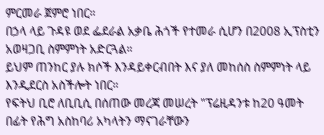ምርመራ ጀምሮ ነበር።
በኃላ ላይ ጉዳዩ ወደ ፌደራል አቃቤ ሕጎች የተመራ ሲሆን በ2008 ኢፕስቲን አወዛጋቢ ስምምነት አድርጓል።
ይህም ጠንከር ያሉ ክሶች እንዳይቀርብበት እና ያለ መከሰስ ስምምነት ላይ እንዲደርስ አስችሎት ነበር።
የፍትህ ቢሮ ለቢቢሲ በሰጠው መረጃ መሠረት "ፕሬዚዳንቱ ከ20 ዓመት በፊት የሕግ አስከባሪ አካላትን ማናገራቸውን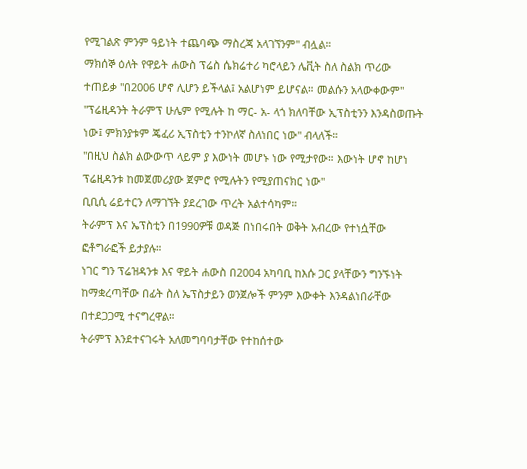የሚገልጽ ምንም ዓይነት ተጨባጭ ማስረጃ አላገኘንም" ብሏል።
ማክሰኞ ዕለት የዋይት ሐውስ ፕሬስ ሴክሬተሪ ካሮላይን ሌቪት ስለ ስልክ ጥሪው ተጠይቃ "በ2006 ሆኖ ሊሆን ይችላል፤ አልሆነም ይሆናል። መልሱን አላውቀውም"
"ፕሬዚዳንት ትራምፕ ሁሌም የሚሉት ከ ማር- አ- ላጎ ክለባቸው ኢፕስቲንን እንዳስወጡት ነው፤ ምክንያቱም ጄፈሪ ኢፕስቲን ተንኮለኛ ስለነበር ነው" ብላለች።
"በዚህ ስልክ ልውውጥ ላይም ያ እውነት መሆኑ ነው የሚታየው። እውነት ሆኖ ከሆነ ፕሬዚዳንቱ ከመጀመሪያው ጀምሮ የሚሉትን የሚያጠናክር ነው"
ቢቢሲ ሬይተርን ለማገኘት ያደረገው ጥረት አልተሳካም።
ትራምፕ እና ኤፕስቲን በ1990ዎቹ ወዳጅ በነበሩበት ወቅት አብረው የተነሷቸው ፎቶግራፎች ይታያሉ።
ነገር ግን ፕሬዝዳንቱ እና ዋይት ሐውስ በ2004 አካባቢ ከእሱ ጋር ያላቸውን ግንኙነት ከማቋረጣቸው በፊት ስለ ኤፕስታይን ወንጀሎች ምንም እውቀት እንዳልነበራቸው በተደጋጋሚ ተናግረዋል።
ትራምፕ እንደተናገሩት አለመግባባታቸው የተከሰተው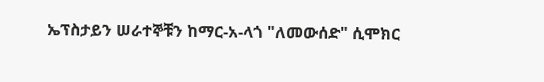ኤፕስታይን ሠራተኞቹን ከማር-አ-ላጎ "ለመውሰድ" ሲሞክር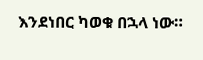እንደነበር ካወቁ በኋላ ነው።